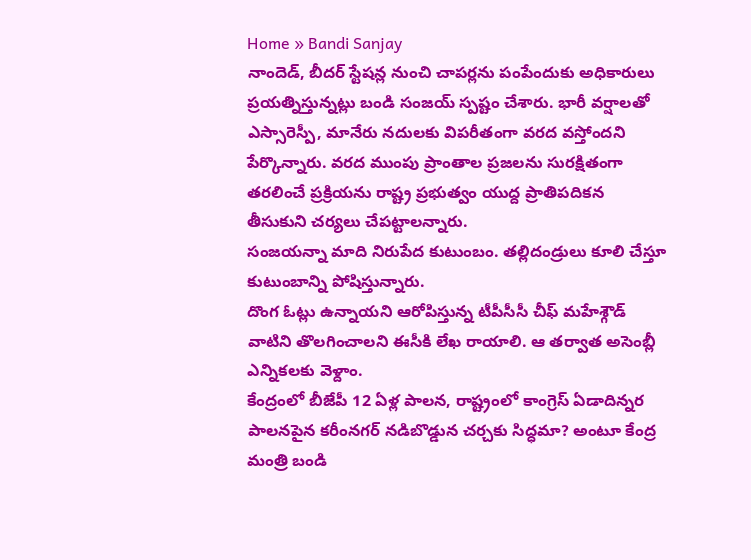Home » Bandi Sanjay
నాందెడ్, బీదర్ స్టేషన్ల నుంచి చాపర్లను పంపేందుకు అధికారులు ప్రయత్నిస్తున్నట్లు బండి సంజయ్ స్పష్టం చేశారు. భారీ వర్షాలతో ఎస్సారెస్పీ, మానేరు నదులకు విపరీతంగా వరద వస్తోందని పేర్కొన్నారు. వరద ముంపు ప్రాంతాల ప్రజలను సురక్షితంగా తరలించే ప్రక్రియను రాష్ట్ర ప్రభుత్వం యుద్ద ప్రాతిపదికన తీసుకుని చర్యలు చేపట్టాలన్నారు.
సంజయన్నా మాది నిరుపేద కుటుంబం. తల్లిదండ్రులు కూలి చేస్తూ కుటుంబాన్ని పోషిస్తున్నారు.
దొంగ ఓట్లు ఉన్నాయని ఆరోపిస్తున్న టీపీసీసీ చీఫ్ మహేశ్గౌడ్ వాటిని తొలగించాలని ఈసీకి లేఖ రాయాలి. ఆ తర్వాత అసెంబ్లీ ఎన్నికలకు వెళ్దాం.
కేంద్రంలో బీజేపీ 12 ఏళ్ల పాలన, రాష్ట్రంలో కాంగ్రెస్ ఏడాదిన్నర పాలనపైన కరీంనగర్ నడిబొడ్డున చర్చకు సిద్ధమా? అంటూ కేంద్ర మంత్రి బండి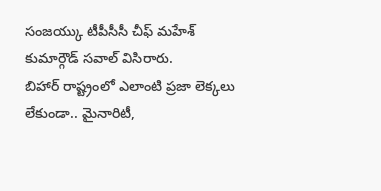సంజయ్కు టీపీసీసీ చీఫ్ మహేశ్ కుమార్గౌడ్ సవాల్ విసిరారు.
బిహార్ రాష్ట్రంలో ఎలాంటి ప్రజా లెక్కలు లేకుండా.. మైనారిటీ,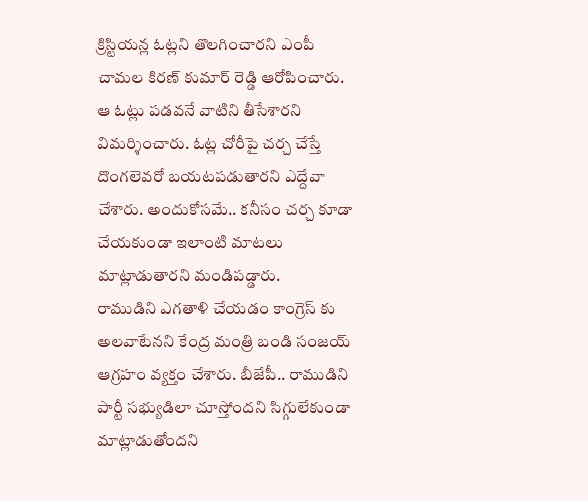క్రిస్టియన్ల ఓట్లని తొలగించారని ఎంపీ చామల కిరణ్ కుమార్ రెడ్డి ఆరోపించారు. ఆ ఓట్లు పడవనే వాటిని తీసేశారని విమర్శించారు. ఓట్ల చోరీపై చర్చ చేస్తే దొంగలెవరో బయటపడుతారని ఎద్దేవా చేశారు. అందుకోసమే.. కనీసం చర్చ కూడా చేయకుండా ఇలాంటి మాటలు మాట్లాడుతారని మండిపడ్డారు.
రాముడిని ఎగతాళి చేయడం కాంగ్రెస్ కు అలవాటేనని కేంద్ర మంత్రి బండి సంజయ్ ఆగ్రహం వ్యక్తం చేశారు. బీజేపీ.. రాముడిని పార్టీ సభ్యుడిలా చూస్తోందని సిగ్గులేకుండా మాట్లాడుతోందని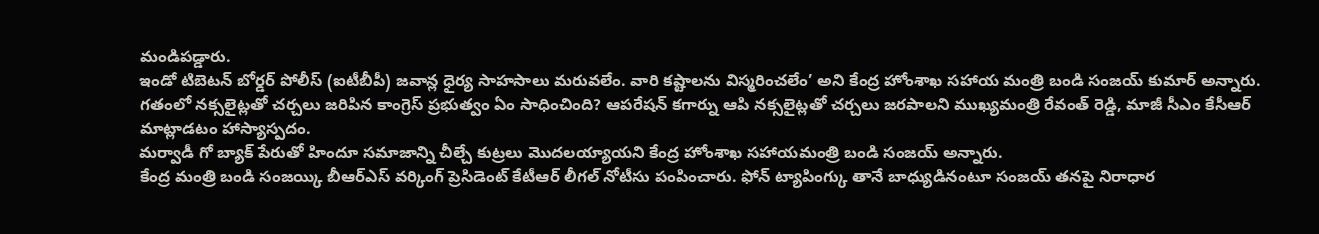మండిపడ్డారు.
ఇండో టిబెటన్ బోర్డర్ పోలీస్ (ఐటీబీపీ) జవాన్ల ధైర్య సాహసాలు మరువలేం. వారి కష్టాలను విస్మరించలేం’ అని కేంద్ర హోంశాఖ సహాయ మంత్రి బండి సంజయ్ కుమార్ అన్నారు.
గతంలో నక్సలైట్లతో చర్చలు జరిపిన కాంగ్రెస్ ప్రభుత్వం ఏం సాధించింది? ఆపరేషన్ కగార్ను ఆపి నక్సలైట్లతో చర్చలు జరపాలని ముఖ్యమంత్రి రేవంత్ రెడ్డి, మాజీ సీఎం కేసీఆర్ మాట్లాడటం హాస్యాస్పదం.
మర్వాడీ గో బ్యాక్ పేరుతో హిందూ సమాజాన్ని చీల్చే కుట్రలు మొదలయ్యాయని కేంద్ర హోంశాఖ సహాయమంత్రి బండి సంజయ్ అన్నారు.
కేంద్ర మంత్రి బండి సంజయ్కి బీఆర్ఎస్ వర్కింగ్ ప్రెసిడెంట్ కేటీఆర్ లీగల్ నోటీసు పంపించారు. ఫోన్ ట్యాపింగ్కు తానే బాధ్యుడినంటూ సంజయ్ తనపై నిరాధార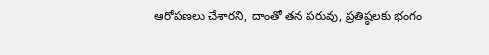ఆరోపణలు చేశారని, దాంతో తన పరువు, ప్రతిష్ఠలకు భంగం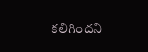కలిగిందని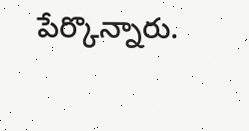పేర్కొన్నారు.